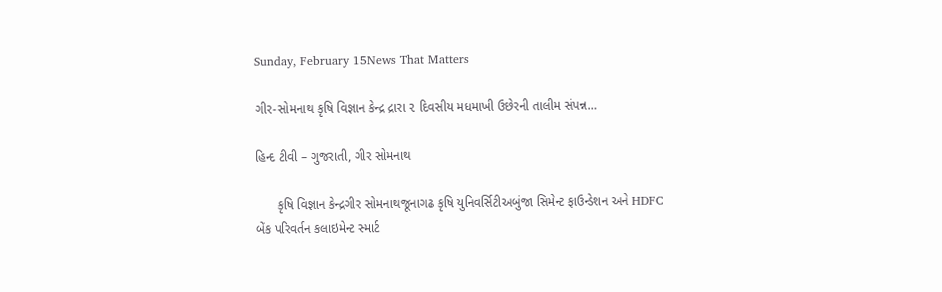Sunday, February 15News That Matters

ગીર-સોમનાથ કૃષિ વિજ્ઞાન કેન્દ્ર દ્રારા ૨ દિવસીય મધમાખી ઉછેરની તાલીમ સંપન્ન…

હિન્દ ટીવી – ગુજરાતી, ગીર સોમનાથ

      કૃષિ વિજ્ઞાન કેન્દ્રગીર સોમનાથજૂનાગઢ કૃષિ યુનિવર્સિટીઅબુંજા સિમેન્ટ ફાઉન્ડેશન અને HDFC બેંક પરિવર્તન કલાઇમેન્ટ સ્માર્ટ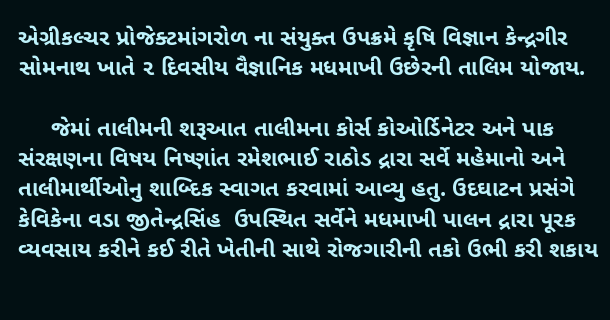એગ્રીકલ્ચર પ્રોજેક્ટમાંગરોળ ના સંયુક્ત ઉપક્રમે કૃષિ વિજ્ઞાન કેન્દ્રગીર સોમનાથ ખાતે ૨ દિવસીય વૈજ્ઞાનિક મધમાખી ઉછેરની તાલિમ યોજાય.

     જેમાં તાલીમની શરૂઆત તાલીમના કોર્સ કોઓર્ડિનેટર અને પાક સંરક્ષણના વિષય નિષ્ણાંત રમેશભાઈ રાઠોડ દ્રારા સર્વે મહેમાનો અને તાલીમાર્થીઓનુ શાબ્દિક સ્વાગત કરવામાં આવ્યુ હતુ. ઉદઘાટન પ્રસંગે કેવિકેના વડા જીતેન્દ્રસિંહ  ઉપસ્થિત સર્વેને મધમાખી પાલન દ્રારા પૂરક વ્યવસાય કરીને કઈ રીતે ખેતીની સાથે રોજગારીની તકો ઉભી કરી શકાય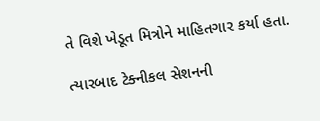તે વિશે ખેડૂત મિત્રોને માહિતગાર કર્યા હતા.

ત્યારબાદ ટેક્નીકલ સેશનની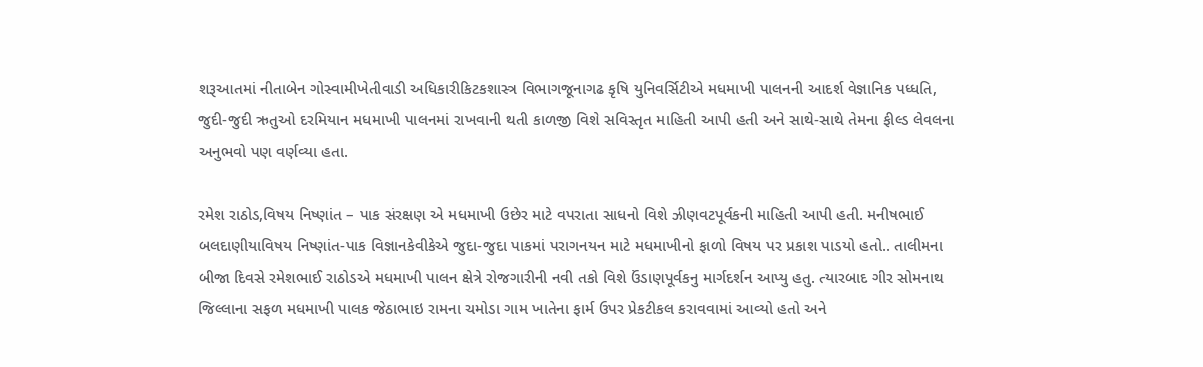શરૂઆતમાં નીતાબેન ગોસ્વામીખેતીવાડી અધિકારીકિટકશાસ્ત્ર વિભાગજૂનાગઢ કૃષિ યુનિવર્સિટીએ મધમાખી પાલનની આદર્શ વેજ્ઞાનિક પધ્ધતિ,  જુદી-જુદી ઋતુઓ દરમિયાન મધમાખી પાલનમાં રાખવાની થતી કાળજી વિશે સવિસ્તૃત માહિતી આપી હતી અને સાથે-સાથે તેમના ફીલ્ડ લેવલના અનુભવો પણ વર્ણવ્યા હતા.

રમેશ રાઠોડ,વિષય નિષ્ણાંત – પાક સંરક્ષણ એ મધમાખી ઉછેર માટે વપરાતા સાધનો વિશે ઝીણવટપૂર્વકની માહિતી આપી હતી. મનીષભાઈ બલદાણીયાવિષય નિષ્ણાંત-પાક વિજ્ઞાનકેવીકેએ જુદા-જુદા પાકમાં પરાગનયન માટે મધમાખીનો ફાળો વિષય પર પ્રકાશ પાડયો હતો.. તાલીમના બીજા દિવસે રમેશભાઈ રાઠોડએ મધમાખી પાલન ક્ષેત્રે રોજગારીની નવી તકો વિશે ઉંડાણપૂર્વકનુ માર્ગદર્શન આપ્યુ હતુ. ત્યારબાદ ગીર સોમનાથ જિલ્લાના સફળ મધમાખી પાલક જેઠાભાઇ રામના ચમોડા ગામ ખાતેના ફાર્મ ઉપર પ્રેકટીકલ કરાવવામાં આવ્યો હતો અને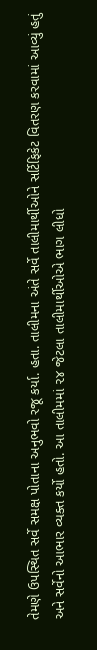તેમણે ઉપસ્થિત સર્વે સમક્ષ પોતાના અનુભવો રજૂ કર્યા. હતા. તાલીમના અંતે સર્વે તાલીમાર્થીઓને સર્ટિફિકેટ વિતરણ કરવામાં આવ્યું હતું અને સર્વેનો આભાર વ્યક્ત કર્યો હતો. આ તાલીમમાં ૨૪ જેટલા તાલીમાર્થીઓએ ભાગ લીધો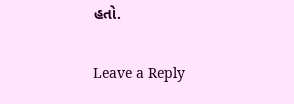હતો.

Leave a Reply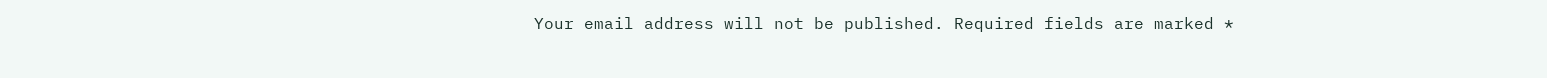Your email address will not be published. Required fields are marked *